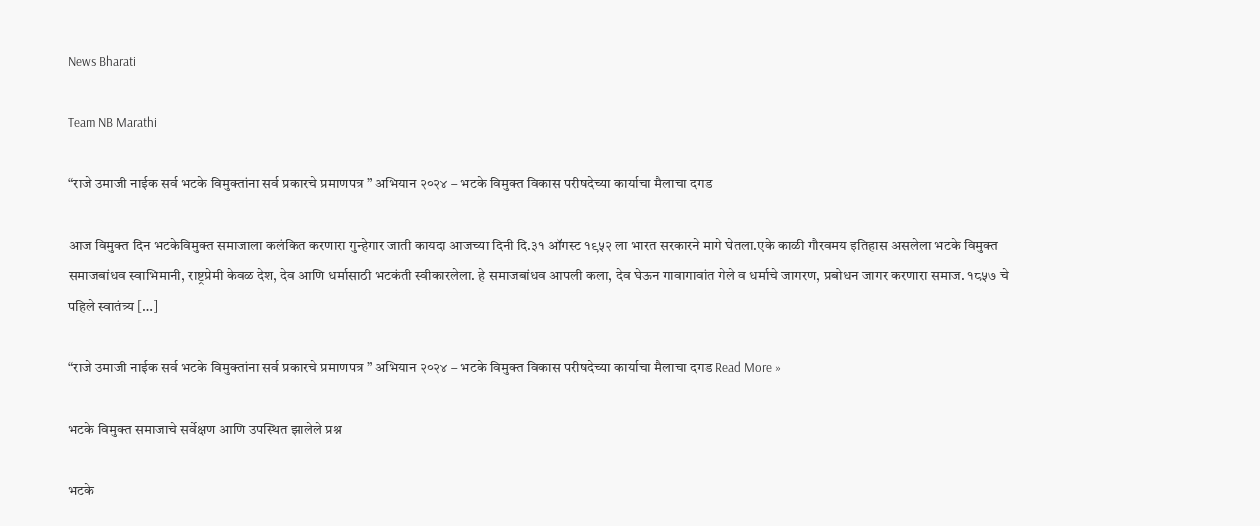News Bharati

Team NB Marathi

“राजे उमाजी नाईक सर्व भटके विमुक्तांना सर्व प्रकारचे प्रमाणपत्र ” अभियान २०२४ – भटके विमुक्त विकास परीषदेच्या कार्याचा मैलाचा दगड

आज विमुक्त दिन भटकेविमुक्त समाजाला कलंकित करणारा गुन्हेगार जाती कायदा आजच्या दिनी दि.३१ ऑगस्ट १९५२ ला भारत सरकारने मागे घेतला.एके काळी गौरवमय इतिहास असलेला भटके विमुक्त समाजबांधव स्वाभिमानी, राष्ट्रप्रेमी केवळ देश, देव आणि धर्मासाठी भटकंती स्वीकारलेला. हे समाजबांधव आपली कला, देव घेऊन गावागावांत गेले व धर्माचे जागरण, प्रबोधन जागर करणारा समाज. १८५७ चे पहिले स्वातंत्र्य […]

“राजे उमाजी नाईक सर्व भटके विमुक्तांना सर्व प्रकारचे प्रमाणपत्र ” अभियान २०२४ – भटके विमुक्त विकास परीषदेच्या कार्याचा मैलाचा दगड Read More »

भटके विमुक्त समाजाचे सर्वेक्षण आणि उपस्थित झालेले प्रश्न

भटके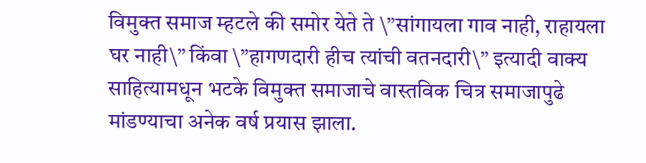विमुक्त समाज म्हटले की समोर येते ते \”सांगायला गाव नाही, राहायला घर नाही\” किंवा \”हागणदारी हीच त्यांची वतनदारी\” इत्यादी वाक्य साहित्यामधून भटके विमुक्त समाजाचे वास्तविक चित्र समाजापुढे मांडण्याचा अनेक वर्ष प्रयास झाला.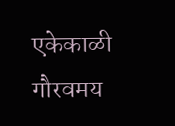एकेकाळी गौरवमय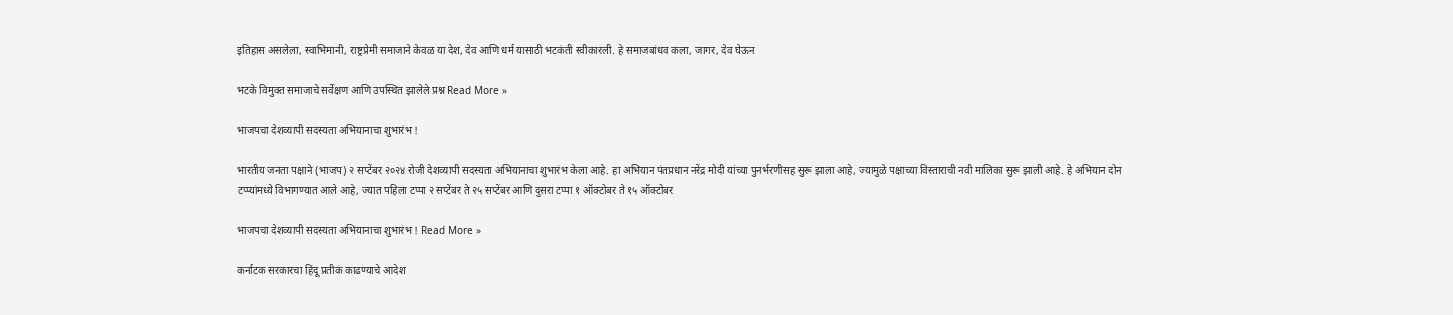इतिहास असलेला, स्वाभिमानी, राष्ट्रप्रेमी समाजाने केवळ या देश, देव आणि धर्म यासाठी भटकंती स्वीकारली. हे समाजबांधव कला, जागर, देव घेऊन

भटके विमुक्त समाजाचे सर्वेक्षण आणि उपस्थित झालेले प्रश्न Read More »

भाजपचा देशव्यापी सदस्यता अभियानाचा शुभारंभ !

भारतीय जनता पक्षाने (भाजप) २ सप्टेंबर २०२४ रोजी देशव्यापी सदस्यता अभियानाचा शुभारंभ केला आहे. हा अभियान पंतप्रधान नरेंद्र मोदी यांच्या पुनर्भरणीसह सुरू झाला आहे, ज्यामुळे पक्षाच्या विस्ताराची नवी मालिका सुरू झाली आहे. हे अभियान दोन टप्प्यांमध्ये विभागण्यात आले आहे, ज्यात पहिला टप्पा २ सप्टेंबर ते २५ सप्टेंबर आणि दुसरा टप्पा १ ऑक्टोबर ते १५ ऑक्टोबर

भाजपचा देशव्यापी सदस्यता अभियानाचा शुभारंभ ! Read More »

कर्नाटक सरकारचा हिंदू प्रतीकं काढण्याचे आदेश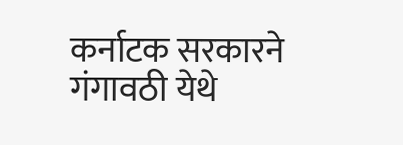कर्नाटक सरकारने गंगावठी येथे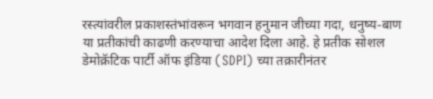रस्त्यांवरील प्रकाशस्तंभांवरून भगवान हनुमान जीच्या गदा, धनुष्य-बाण या प्रतीकांची काढणी करण्याचा आदेश दिला आहे. हे प्रतीक सोशल डेमोक्रॅटिक पार्टी ऑफ इंडिया (SDPI) च्या तक्रारीनंतर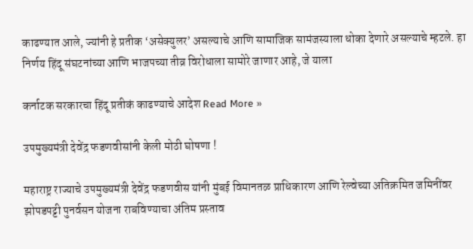काढण्यात आले, ज्यांनी हे प्रतीक ‘असेक्युलर’ असल्याचे आणि सामाजिक सामंजस्याला धोका देणारे असल्याचे म्हटले. हा निर्णय हिंदू संघटनांच्या आणि भाजपच्या तीव्र विरोधाला सामोरे जाणार आहे, जे याला

कर्नाटक सरकारचा हिंदू प्रतीकं काढण्याचे आदेश Read More »

उपमुख्यमंत्री देवेंद्र फडणवीसांनी केली मोठी घोषणा !

महाराष्ट्र राज्याचे उपमुख्यमंत्री देवेंद्र फडणवीस यांनी मुंबई विमानतळ प्राधिकारण आणि रेल्वेच्या अतिक्रमित जमिनींवर झोपडपट्टी पुनर्वसन योजना राबविण्याचा अंतिम प्रस्ताव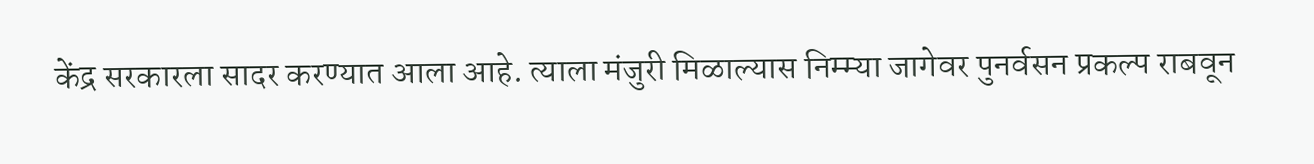केंद्र सरकारला सादर करण्यात आला आहे. त्याला मंजुरी मिळाल्यास निम्म्या जागेवर पुनर्वसन प्रकल्प राबवून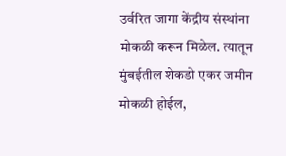उर्वरित जागा केंद्रीय संस्थांना मोकळी करून मिळेल. त्यातून मुंबईतील शेकडो एकर जमीन मोकळी होईल,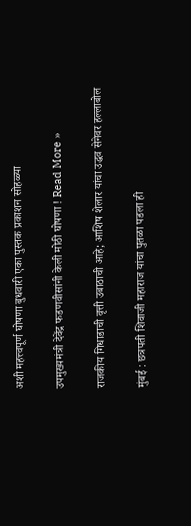अशी महत्त्वपूर्ण घोषणा बुधवारी एका पुस्तक प्रकाशन सोहळ्या

उपमुख्यमंत्री देवेंद्र फडणवीसांनी केली मोठी घोषणा ! Read More »

राजकीय गिधाडाची वृत्ती उबाठाची आहे; आशिष शेलार यांचा उद्धव सेनेवर हल्लाबोल

मुंबई : छत्रपती शिवाजी महाराज यांचा पुतळा पडला ही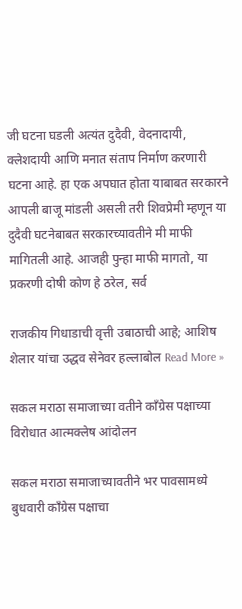जी घटना घडली अत्यंत दुदैवी, वेदनादायी, क्लेशदायी आणि मनात संताप निर्माण करणारी घटना आहे. हा एक अपघात होता याबाबत सरकारने आपली बाजू मांडली असली तरी शिवप्रेमी म्हणून या दुदैवी घटनेबाबत सरकारच्यावतीने मी माफी मागितली आहे. आजही पुन्हा माफी मागतो, या प्रकरणी दोषी कोण हे ठरेल, सर्व

राजकीय गिधाडाची वृत्ती उबाठाची आहे; आशिष शेलार यांचा उद्धव सेनेवर हल्लाबोल Read More »

सकल मराठा समाजाच्या वतीने काँग्रेस पक्षाच्या विरोधात आत्मक्लेष आंदोलन

सकल मराठा समाजाच्यावतीने भर पावसामध्ये बुधवारी काँग्रेस पक्षाचा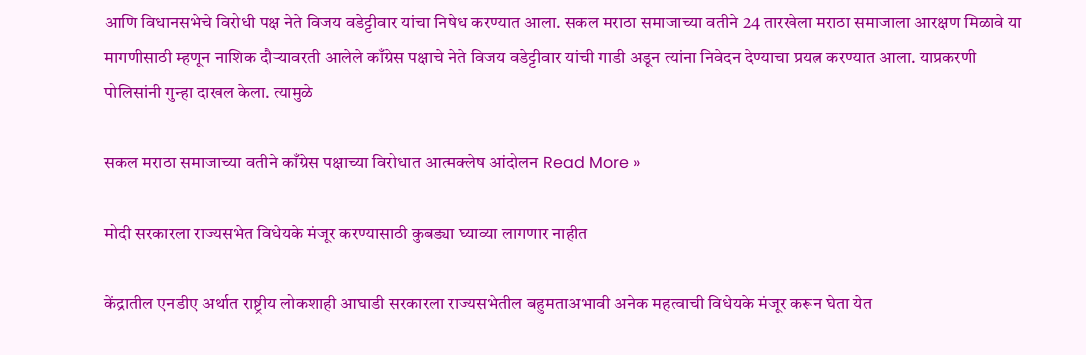आणि विधानसभेचे विरोधी पक्ष नेते विजय वडेट्टीवार यांचा निषेध करण्यात आला. सकल मराठा समाजाच्या वतीने 24 तारखेला मराठा समाजाला आरक्षण मिळावे या मागणीसाठी म्हणून नाशिक दौऱ्यावरती आलेले काँग्रेस पक्षाचे नेते विजय वडेट्टीवार यांची गाडी अडून त्यांना निवेदन देण्याचा प्रयत्न करण्यात आला. याप्रकरणी पोलिसांनी गुन्हा दाखल केला. त्यामुळे

सकल मराठा समाजाच्या वतीने काँग्रेस पक्षाच्या विरोधात आत्मक्लेष आंदोलन Read More »

मोदी सरकारला राज्यसभेत विधेयके मंजूर करण्यासाठी कुबड्या घ्याव्या लागणार नाहीत

केंद्रातील एनडीए अर्थात राष्ट्रीय लोकशाही आघाडी सरकारला राज्यसभेतील बहुमताअभावी अनेक महत्वाची विधेयके मंजूर करून घेता येत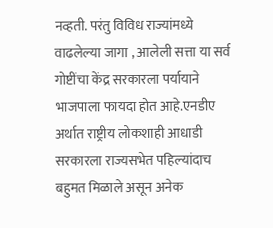नव्हती. परंतु विविध राज्यांमध्ये वाढलेल्या जागा , आलेली सत्ता या सर्व गोष्टींचा केंद्र सरकारला पर्यायाने भाजपाला फायदा होत आहे.एनडीए अर्थात राष्ट्रीय लोकशाही आधाडी सरकारला राज्यसभेत पहिल्यांदाच बहुमत मिळाले असून अनेक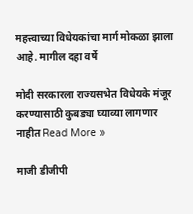महत्त्वाच्या विधेयकांचा मार्ग मोकळा झाला आहे. मागील दहा वर्षे

मोदी सरकारला राज्यसभेत विधेयके मंजूर करण्यासाठी कुबड्या घ्याव्या लागणार नाहीत Read More »

माजी डीजीपी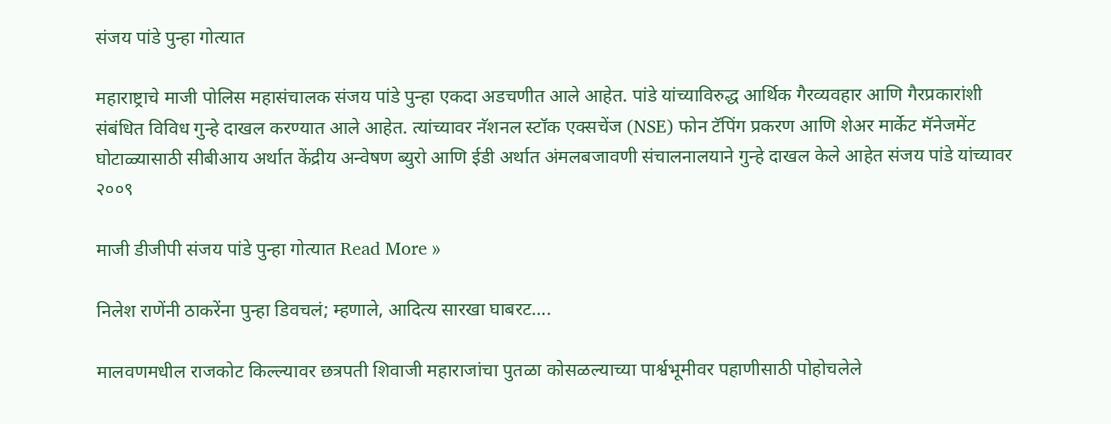संजय पांडे पुन्हा गोत्यात

महाराष्ट्राचे माजी पोलिस महासंचालक संजय पांडे पुन्हा एकदा अडचणीत आले आहेत. पांडे यांच्याविरुद्ध आर्थिक गैरव्यवहार आणि गैरप्रकारांशी संबंधित विविध गुन्हे दाखल करण्यात आले आहेत. त्यांच्यावर नॅशनल स्टॉक एक्सचेंज (NSE) फोन टॅपिंग प्रकरण आणि शेअर मार्केट मॅनेजमेंट घोटाळ्यासाठी सीबीआय अर्थात केंद्रीय अन्वेषण ब्युरो आणि ईडी अर्थात अंमलबजावणी संचालनालयाने गुन्हे दाखल केले आहेत संजय पांडे यांच्यावर २००९

माजी डीजीपी संजय पांडे पुन्हा गोत्यात Read More »

निलेश राणेंनी ठाकरेंना पुन्हा डिवचलं; म्हणाले, आदित्य सारखा घाबरट….

मालवणमधील राजकोट किल्ल्यावर छत्रपती शिवाजी महाराजांचा पुतळा कोसळल्याच्या पार्श्वभूमीवर पहाणीसाठी पोहोचलेले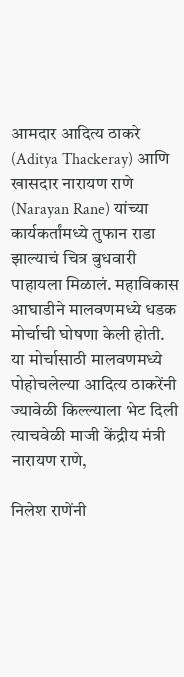आमदार आदित्य ठाकरे (Aditya Thackeray) आणि खासदार नारायण राणे (Narayan Rane) यांच्या कार्यकर्तांमध्ये तुफान राडा झाल्याचं चित्र बुधवारी पाहायला मिळालं. महाविकास आघाडीने मालवणमध्ये धडक मोर्चाची घोषणा केली होती. या मोर्चासाठी मालवणमध्ये पोहोचलेल्या आदित्य ठाकरेंनी ज्यावेळी किल्ल्याला भेट दिली त्याचवेळी माजी केंद्रीय मंत्री नारायण राणे,

निलेश राणेंनी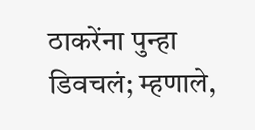ठाकरेंना पुन्हा डिवचलं; म्हणाले,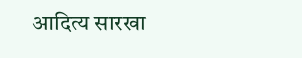आदित्य सारखा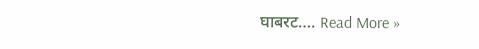घाबरट…. Read More »